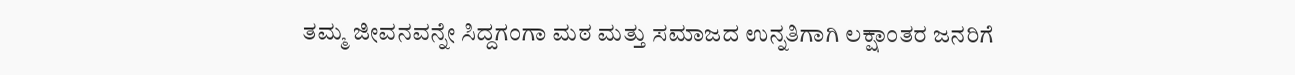ತಮ್ಮ ಜೀವನವನ್ನೇ ಸಿದ್ದಗಂಗಾ ಮಠ ಮತ್ತು ಸಮಾಜದ ಉನ್ನತಿಗಾಗಿ ಲಕ್ಷಾಂತರ ಜನರಿಗೆ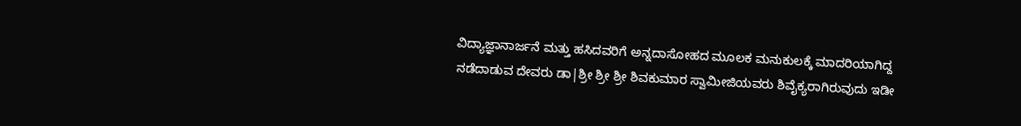ವಿದ್ಯಾಜ್ಞಾನಾರ್ಜನೆ ಮತ್ತು ಹಸಿದವರಿಗೆ ಅನ್ನದಾಸೋಹದ ಮೂಲಕ ಮನುಕುಲಕ್ಕೆ ಮಾದರಿಯಾಗಿದ್ದ ನಡೆದಾಡುವ ದೇವರು ಡಾ|ಶ್ರೀ ಶ್ರೀ ಶ್ರೀ ಶಿವಕುಮಾರ ಸ್ವಾಮೀಜಿಯವರು ಶಿವೈಕ್ಯರಾಗಿರುವುದು ಇಡೀ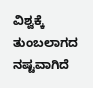ವಿಶ್ವಕ್ಕೆ ತುಂಬಲಾಗದ ನಷ್ಟವಾಗಿದೆ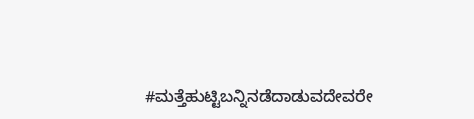#ಮತ್ತೆಹುಟ್ಟಿಬನ್ನಿನಡೆದಾಡುವದೇವರೇ